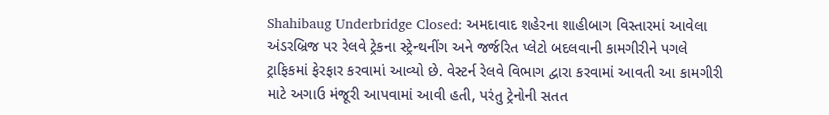Shahibaug Underbridge Closed: અમદાવાદ શહેરના શાહીબાગ વિસ્તારમાં આવેલા અંડરબ્રિજ પર રેલવે ટ્રેકના સ્ટ્રેન્થનીંગ અને જર્જરિત પ્લેટો બદલવાની કામગીરીને પગલે ટ્રાફિકમાં ફેરફાર કરવામાં આવ્યો છે. વેસ્ટર્ન રેલવે વિભાગ દ્વારા કરવામાં આવતી આ કામગીરી માટે અગાઉ મંજૂરી આપવામાં આવી હતી, પરંતુ ટ્રેનોની સતત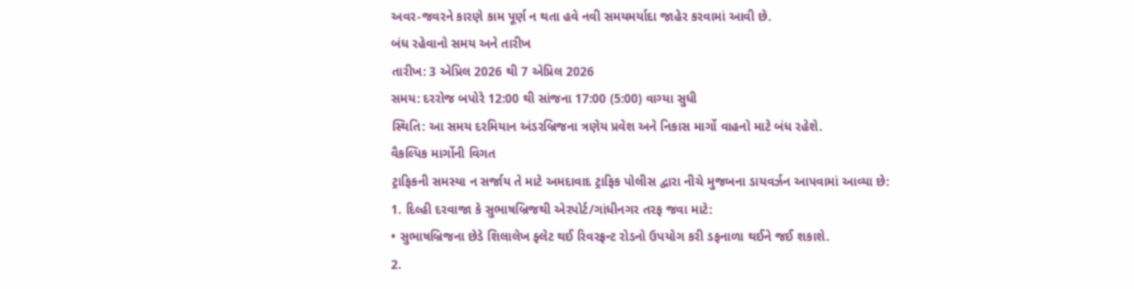અવર-જવરને કારણે કામ પૂર્ણ ન થતા હવે નવી સમયમર્યાદા જાહેર કરવામાં આવી છે.
બંધ રહેવાનો સમય અને તારીખ
તારીખ: 3 એપ્રિલ 2026 થી 7 એપ્રિલ 2026
સમય: દરરોજ બપોરે 12:00 થી સાંજના 17:00 (5:00) વાગ્યા સુધી
સ્થિતિ: આ સમય દરમિયાન અંડરબ્રિજના ત્રણેય પ્રવેશ અને નિકાસ માર્ગો વાહનો માટે બંધ રહેશે.
વૈકલ્પિક માર્ગોની વિગત
ટ્રાફિકની સમસ્યા ન સર્જાય તે માટે અમદાવાદ ટ્રાફિક પોલીસ દ્વારા નીચે મુજબના ડાયવર્ઝન આપવામાં આવ્યા છે:
1. દિલ્હી દરવાજા કે સુભાષબ્રિજથી એરપોર્ટ/ગાંધીનગર તરફ જવા માટે:
• સુભાષબ્રિજના છેડે શિલાલેખ ફ્લેટ થઈ રિવરફ્રન્ટ રોડનો ઉપયોગ કરી ડફનાળા થઈને જઈ શકાશે.
2.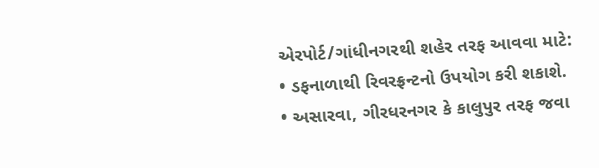એરપોર્ટ/ગાંધીનગરથી શહેર તરફ આવવા માટે:
• ડફનાળાથી રિવરફ્રન્ટનો ઉપયોગ કરી શકાશે.
• અસારવા, ગીરધરનગર કે કાલુપુર તરફ જવા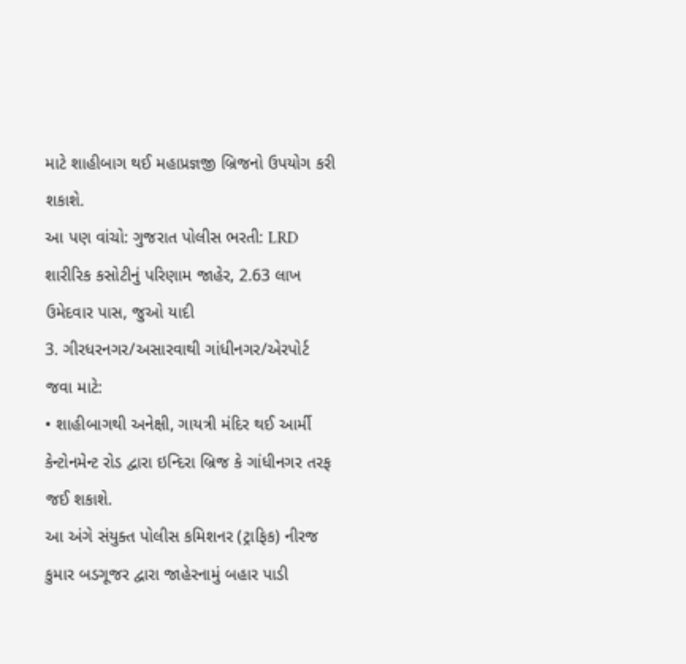માટે શાહીબાગ થઈ મહાપ્રજ્ઞજી બ્રિજનો ઉપયોગ કરી શકાશે.
આ પણ વાંચો: ગુજરાત પોલીસ ભરતી: LRD શારીરિક કસોટીનું પરિણામ જાહેર, 2.63 લાખ ઉમેદવાર પાસ, જુઓ યાદી
3. ગીરધરનગર/અસારવાથી ગાંધીનગર/એરપોર્ટ જવા માટે:
• શાહીબાગથી અનેક્ષી, ગાયત્રી મંદિર થઈ આર્મી કેન્ટોનમેન્ટ રોડ દ્વારા ઇન્દિરા બ્રિજ કે ગાંધીનગર તરફ જઈ શકાશે.
આ અંગે સંયુક્ત પોલીસ કમિશનર (ટ્રાફિક) નીરજ કુમાર બડગૂજર દ્વારા જાહેરનામું બહાર પાડી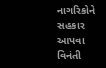નાગરિકોને સહકાર આપવા વિનંતી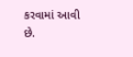કરવામાં આવી છે.